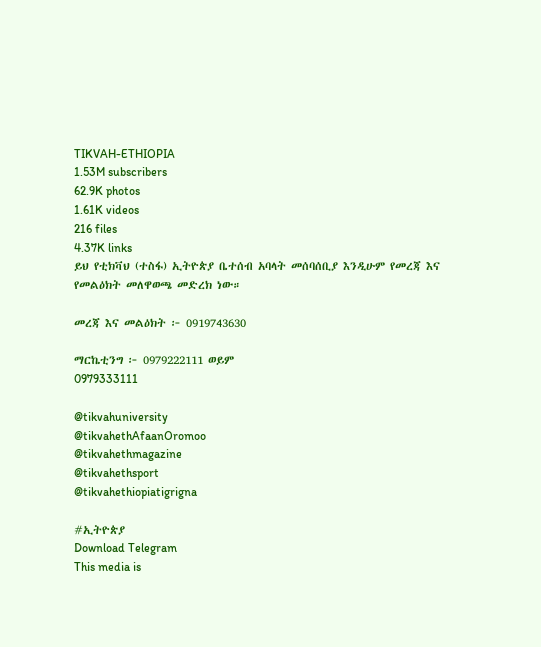TIKVAH-ETHIOPIA
1.53M subscribers
62.9K photos
1.61K videos
216 files
4.37K links
ይህ የቲክቫህ (ተስፋ) ኢትዮጵያ ቤተሰብ አባላት መሰባሰቢያ እንዲሁም የመረጃ እና የመልዕክት መለዋወጫ መድረክ ነው።

መረጃ እና መልዕክት ፦ 0919743630

ማርኬቲንግ ፦ 0979222111 ወይም
0979333111

@tikvahuniversity
@tikvahethAfaanOromoo
@tikvahethmagazine
@tikvahethsport
@tikvahethiopiatigrigna

#ኢትዮጵያ
Download Telegram
This media is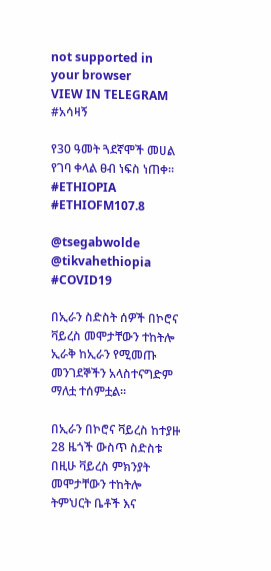not supported in your browser
VIEW IN TELEGRAM
#አሳዛኝ

የ30 ዓመት ጓደኛሞች መሀል የገባ ቀላል ፀብ ነፍስ ነጠቀ። #ETHIOPIA #ETHIOFM107.8

@tsegabwolde @tikvahethiopia
#COVID19

በኢራን ስድስት ሰዎች በኮሮና ቫይረስ መሞታቸውን ተከትሎ ኢራቅ ከኢራን የሚመጡ መንገደኞችን አላስተናግድም ማለቷ ተሰምቷል።

በኢራን በኮሮና ቫይረስ ከተያዙ 28 ዜጎች ውስጥ ስድስቱ በዚሁ ቫይረስ ምክንያት መሞታቸውን ተከትሎ ትምህርት ቤቶች እና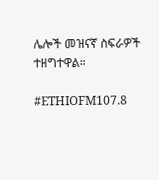ሌሎች መዝናኛ ስፍራዎች ተዘግተዋል።

#ETHIOFM107.8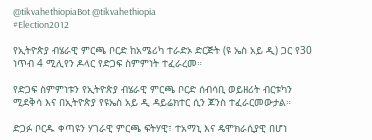@tikvahethiopiaBot @tikvahethiopia
#Election2012

የኢትዮጵያ ብሄራዊ ምርጫ ቦርድ ከአሜሪካ ተራድኦ ድርጅት (ዩ ኤስ አይ ዲ) ጋር የ30 ነጥብ 4 ሚሊየን ዶላር የድጋፍ ስምምነት ተፈራረመ።

የድጋፍ ስምምነቱን የኢትዮጵያ ብሄራዊ ምርጫ ቦርድ ሰብሳቢ ወይዘሪት ብርቱካን ሚደቅሳ እና በኢትዮጵያ የዩኤስ አይ ዲ ዳይሬክተር ሲን ጆንስ ተፈራርመውታል።

ድጋፉ ቦርዱ ቀጣዩን ሃገራዊ ምርጫ ፍትሃዊ፣ ተአማኒ እና ዴሞክራሲያዊ በሆነ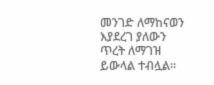መንገድ ለማከናወን እያደረገ ያለውን ጥረት ለማገዝ ይውላል ተብሏል።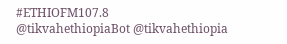#ETHIOFM107.8
@tikvahethiopiaBot @tikvahethiopia